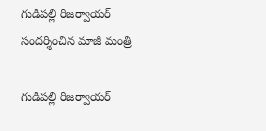గుడిపల్లి రిజర్వాయర్ సందర్శించిన మాజీ మంత్రి

గుడిపల్లి రిజర్వాయర్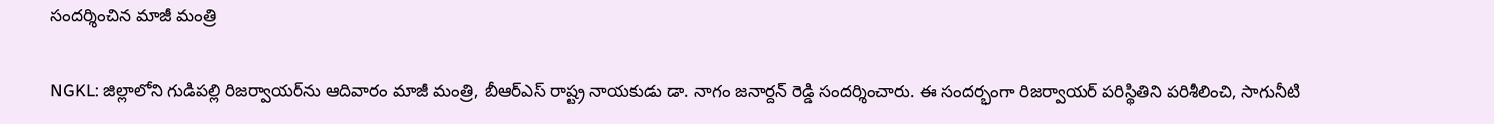సందర్శించిన మాజీ మంత్రి

NGKL: జిల్లాలోని గుడిపల్లి రిజర్వాయర్‌ను ఆదివారం మాజీ మంత్రి, బీఆర్ఎస్ రాష్ట్ర నాయకుడు డా. నాగం జనార్దన్ రెడ్డి సందర్శించారు. ఈ సందర్భంగా రిజర్వాయర్ పరిస్థితిని పరిశీలించి, సాగునీటి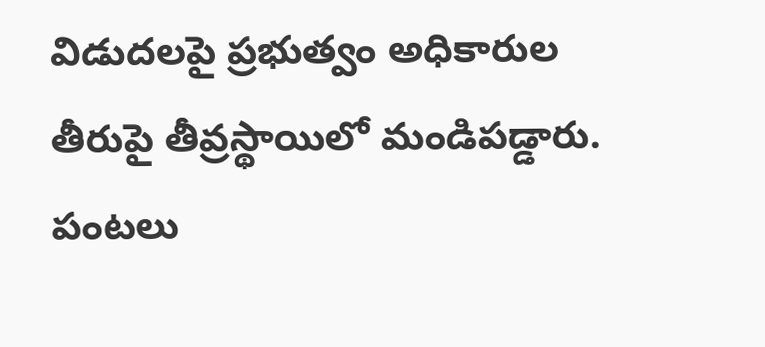విడుదలపై ప్రభుత్వం అధికారుల తీరుపై తీవ్రస్థాయిలో మండిపడ్డారు. పంటలు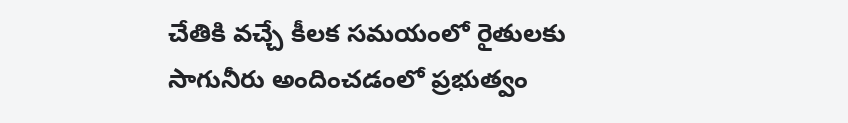చేతికి వచ్చే కీలక సమయంలో రైతులకు సాగునీరు అందించడంలో ప్రభుత్వం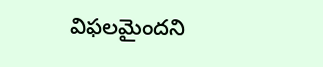విఫలమైందని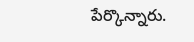పేర్కొన్నారు.